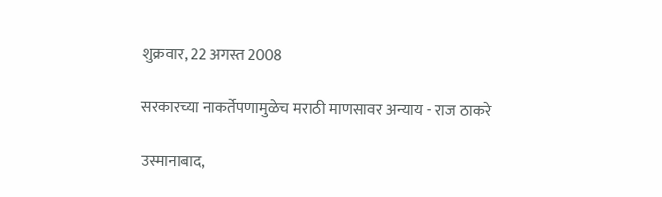शुक्रवार, 22 अगस्त 2008

सरकारच्या नाकर्तेपणामुळेच मराठी माणसावर अन्याय - राज ठाकरे

उस्मानाबाद,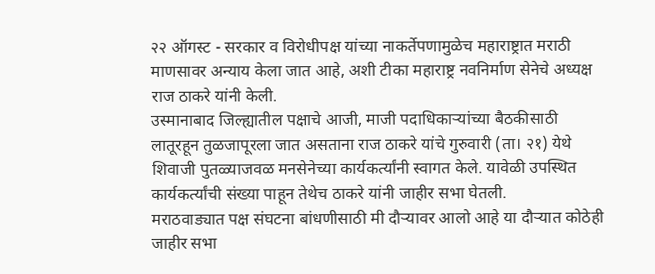२२ ऑगस्ट - सरकार व विरोधीपक्ष यांच्या नाकर्तेपणामुळेच महाराष्ट्रात मराठी माणसावर अन्याय केला जात आहे, अशी टीका महाराष्ट्र नवनिर्माण सेनेचे अध्यक्ष राज ठाकरे यांनी केली.
उस्मानाबाद जिल्ह्यातील पक्षाचे आजी, माजी पदाधिकाऱ्यांच्या बैठकीसाठी लातूरहून तुळजापूरला जात असताना राज ठाकरे यांचे गुरुवारी (ता। २१) येथे शिवाजी पुतळ्याजवळ मनसेनेच्या कार्यकर्त्यांनी स्वागत केले. यावेळी उपस्थित कार्यकर्त्यांची संख्या पाहून तेथेच ठाकरे यांनी जाहीर सभा घेतली.
मराठवाड्यात पक्ष संघटना बांधणीसाठी मी दौऱ्यावर आलो आहे या दौऱ्यात कोठेही जाहीर सभा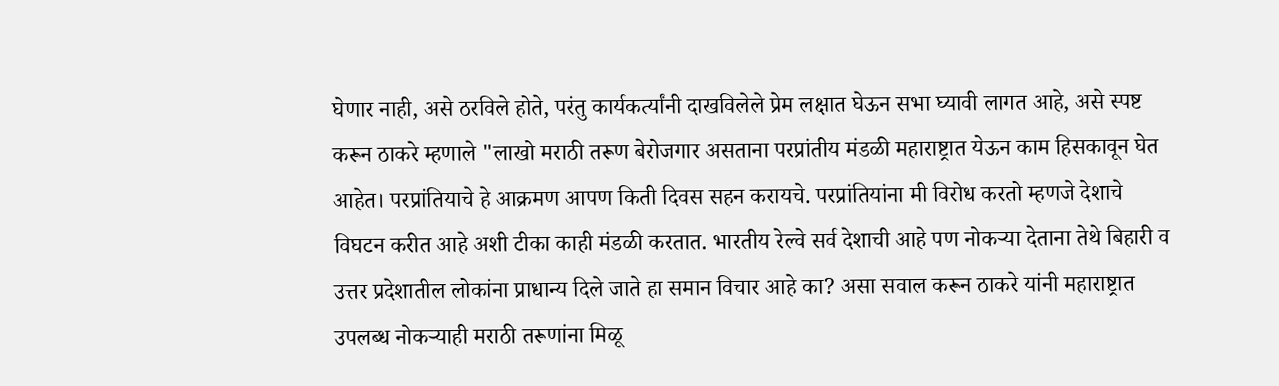घेणार नाही, असे ठरविले होते, परंतु कार्यकर्त्यांनी दाखविलेले प्रेम लक्षात घेऊन सभा घ्यावी लागत आहे, असे स्पष्ट करून ठाकरे म्हणाले "लाखो मराठी तरूण बेरोजगार असताना परप्रांतीय मंडळी महाराष्ट्रात येऊन काम हिसकावून घेत आहेत। परप्रांतियाचे हे आक्रमण आपण किती दिवस सहन करायचे. परप्रांतियांना मी विरोध करतो म्हणजे देशाचे विघटन करीत आहे अशी टीका काही मंडळी करतात. भारतीय रेल्वे सर्व देशाची आहे पण नोकऱ्या देताना तेथे बिहारी व उत्तर प्रदेशातील लोकांना प्राधान्य दिले जाते हा समान विचार आहे का? असा सवाल करून ठाकरे यांनी महाराष्ट्रात उपलब्ध नोकऱ्याही मराठी तरूणांना मिळू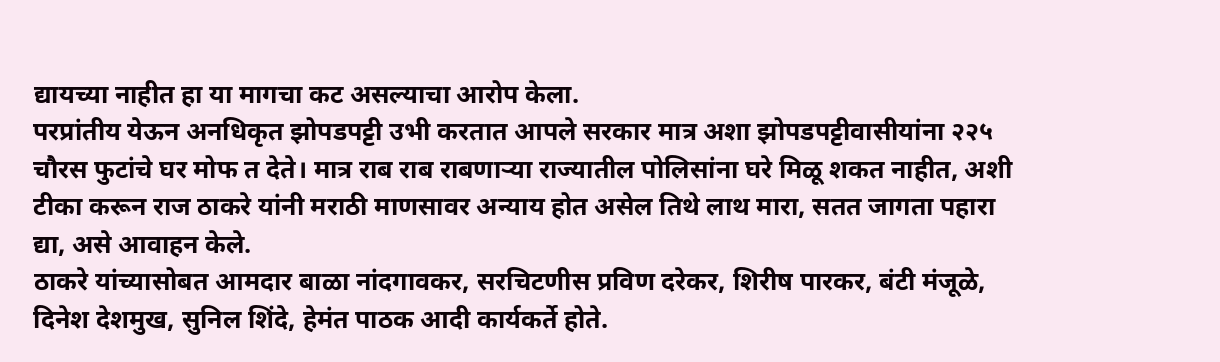द्यायच्या नाहीत हा या मागचा कट असल्याचा आरोप केला.
परप्रांतीय येऊन अनधिकृत झोपडपट्टी उभी करतात आपले सरकार मात्र अशा झोपडपट्टीवासीयांना २२५ चौरस फुटांचे घर मोफ त देते। मात्र राब राब राबणाऱ्या राज्यातील पोलिसांना घरे मिळू शकत नाहीत, अशी टीका करून राज ठाकरे यांनी मराठी माणसावर अन्याय होत असेल तिथे लाथ मारा, सतत जागता पहारा द्या, असे आवाहन केले.
ठाकरे यांच्यासोबत आमदार बाळा नांदगावकर, सरचिटणीस प्रविण दरेकर, शिरीष पारकर, बंटी मंजूळे, दिनेश देशमुख, सुनिल शिंदे, हेमंत पाठक आदी कार्यकर्ते होते.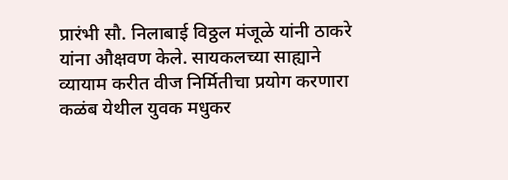प्रारंभी सौ. निलाबाई विठ्ठल मंजूळे यांनी ठाकरे यांना औक्षवण केले. सायकलच्या साह्याने व्यायाम करीत वीज निर्मितीचा प्रयोग करणारा कळंब येथील युवक मधुकर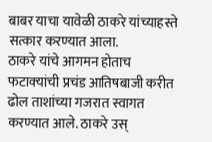बाबर याचा यावेळी ठाकरे यांच्याहस्ते सत्कार करण्यात आला.
ठाकरे यांचे आगमन होताच फटाक्‍यांची प्रचंड आतिषबाजी करीत ढोल ताशांच्या गजरात स्वागत करण्यात आले. ठाकरे उस्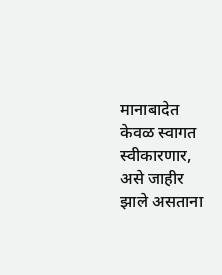मानाबादेत केवळ स्वागत स्वीकारणार, असे जाहीर झाले असताना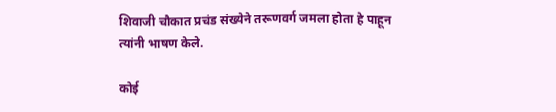शिवाजी चौकात प्रचंड संख्येने तरूणवर्ग जमला होता हे पाहून त्यांनी भाषण केले.

कोई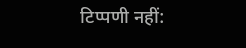टिप्पणी नहीं: